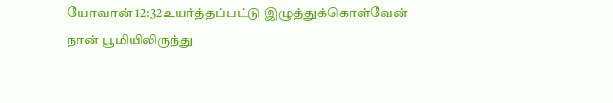யோவான் 12:32உயர்த்தப்பட்டு இழுத்துக்கொள்வேன்
நான் பூமியிலிருந்து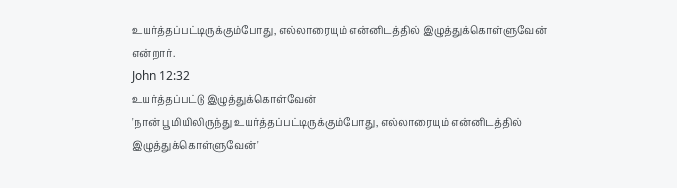உயர்த்தப்பட்டிருக்கும்போது, எல்லாரையும் என்னிடத்தில் இழுத்துக்கொள்ளுவேன் என்றார்.
John 12:32
உயர்த்தப்பட்டு இழுத்துக்கொள்வேன்
'நான் பூமியிலிருந்து உயர்த்தப்பட்டிருக்கும்போது, எல்லாரையும் என்னிடத்தில் இழுத்துக்கொள்ளுவேன்'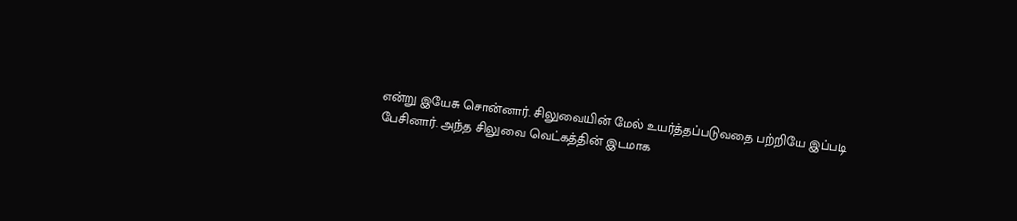என்று இயேசு சொன்னார். சிலுவையின் மேல் உயர்த்தப்படுவதை பற்றியே இப்படி பேசினார். அந்த சிலுவை வெட்கத்தின் இடமாக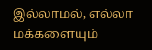இல்லாமல், எல்லா மக்களையும்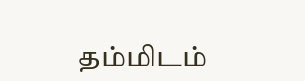தம்மிடம்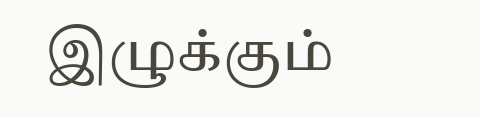இழுக்கும்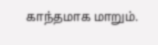காந்தமாக மாறும்.